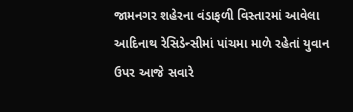જામનગર શહેરના વંડાફળી વિસ્તારમાં આવેલા આદિનાથ રેસિડેન્સીમાં પાંચમા માળે રહેતાં યુવાન ઉપર આજે સવારે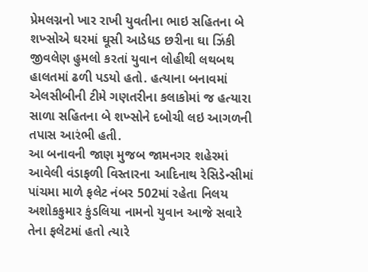પ્રેમલગ્નનો ખાર રાખી યુવતીના ભાઇ સહિતના બે શખ્સોએ ઘરમાં ઘૂસી આડેધડ છરીના ઘા ઝિંકી જીવલેણ હુમલો કરતાં યુવાન લોહીથી લથબથ હાલતમાં ઢળી પડયો હતો. હત્યાના બનાવમાં એલસીબીની ટીમે ગણતરીના કલાકોમાં જ હત્યારા સાળા સહિતના બે શખ્સોને દબોચી લઇ આગળની તપાસ આરંભી હતી.
આ બનાવની જાણ મુજબ જામનગર શહેરમાં આવેલી વંડાફળી વિસ્તારના આદિનાથ રેસિડેન્સીમાં પાંચમા માળે ફલેટ નંબર 502માં રહેતા નિલય અશોકકુમાર કુંડલિયા નામનો યુવાન આજે સવારે તેના ફલેટમાં હતો ત્યારે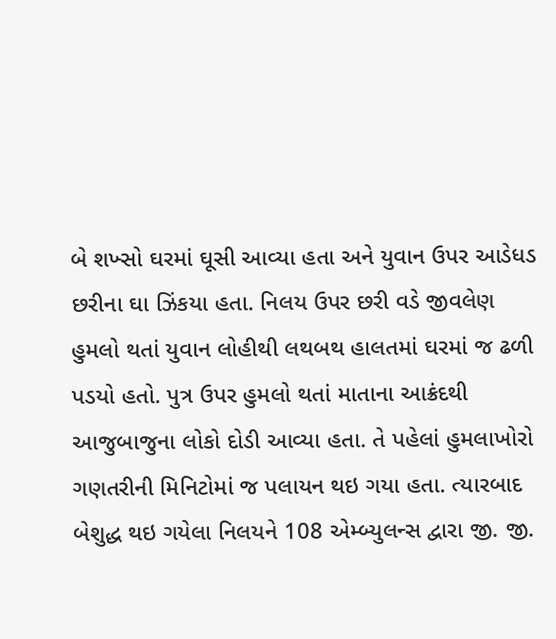બે શખ્સો ઘરમાં ઘૂસી આવ્યા હતા અને યુવાન ઉપર આડેધડ છરીના ઘા ઝિંકયા હતા. નિલય ઉપર છરી વડે જીવલેણ હુમલો થતાં યુવાન લોહીથી લથબથ હાલતમાં ઘરમાં જ ઢળી પડયો હતો. પુત્ર ઉપર હુમલો થતાં માતાના આક્રંદથી આજુબાજુના લોકો દોડી આવ્યા હતા. તે પહેલાં હુમલાખોરો ગણતરીની મિનિટોમાં જ પલાયન થઇ ગયા હતા. ત્યારબાદ બેશુદ્ધ થઇ ગયેલા નિલયને 108 એમ્બ્યુલન્સ દ્વારા જી. જી.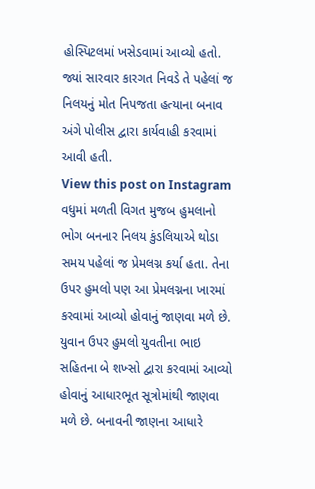હોસ્પિટલમાં ખસેડવામાં આવ્યો હતો. જ્યાં સારવાર કારગત નિવડે તે પહેલાં જ નિલયનું મોત નિપજતા હત્યાના બનાવ અંગે પોલીસ દ્વારા કાર્યવાહી કરવામાં આવી હતી.
View this post on Instagram
વધુમાં મળતી વિગત મુજબ હુમલાનો ભોગ બનનાર નિલય કુંડલિયાએ થોડા સમય પહેલાં જ પ્રેમલગ્ન કર્યા હતા. તેના ઉપર હુમલો પણ આ પ્રેમલગ્નના ખારમાં કરવામાં આવ્યો હોવાનું જાણવા મળે છે. યુવાન ઉપર હુમલો યુવતીના ભાઇ સહિતના બે શખ્સો દ્વારા કરવામાં આવ્યો હોવાનું આધારભૂત સૂત્રોમાંથી જાણવા મળે છે. બનાવની જાણના આધારે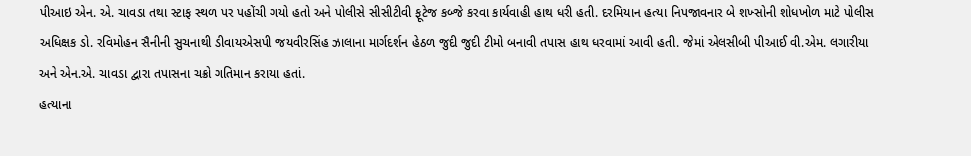પીઆઇ એન. એ. ચાવડા તથા સ્ટાફ સ્થળ પર પહોંચી ગયો હતો અને પોલીસે સીસીટીવી ફૂટેજ કબ્જે કરવા કાર્યવાહી હાથ ધરી હતી. દરમિયાન હત્યા નિપજાવનાર બે શખ્સોની શોધખોળ માટે પોલીસ અધિક્ષક ડો. રવિમોહન સૈનીની સુચનાથી ડીવાયએસપી જયવીરસિંહ ઝાલાના માર્ગદર્શન હેઠળ જુદી જુદી ટીમો બનાવી તપાસ હાથ ધરવામાં આવી હતી. જેમાં એલસીબી પીઆઈ વી.એમ. લગારીયા અને એન.એ. ચાવડા દ્વારા તપાસના ચક્રો ગતિમાન કરાયા હતાં.
હત્યાના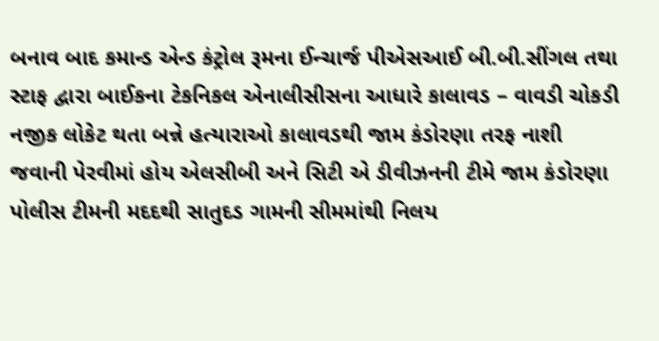બનાવ બાદ કમાન્ડ એન્ડ કંટ્રોલ રૂમના ઈન્ચાર્જ પીએસઆઈ બી.બી.સીંગલ તથા સ્ટાફ દ્વારા બાઈકના ટેકનિકલ એનાલીસીસના આધારે કાલાવડ – વાવડી ચોકડી નજીક લોકેટ થતા બન્ને હત્યારાઓ કાલાવડથી જામ કંડોરણા તરફ નાશી જવાની પેરવીમાં હોય એલસીબી અને સિટી એ ડીવીઝનની ટીમે જામ કંડોરણા પોલીસ ટીમની મદદથી સાતુદડ ગામની સીમમાંથી નિલય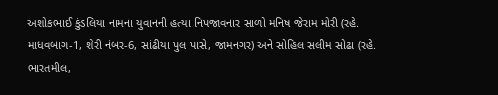અશોકભાઈ કુંડલિયા નામના યુવાનની હત્યા નિપજાવનાર સાળો મનિષ જેરામ મોરી (રહે. માધવબાગ-1, શેરી નંબર-6, સાંઢીયા પુલ પાસે, જામનગર) અને સોહિલ સલીમ સોઢા (રહે. ભારતમીલ,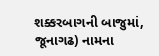શક્કરબાગની બાજુમાં, જૂનાગઢ) નામના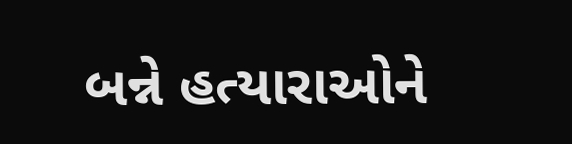બન્ને હત્યારાઓને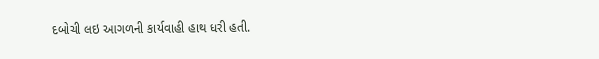દબોચી લઇ આગળની કાર્યવાહી હાથ ધરી હતી.